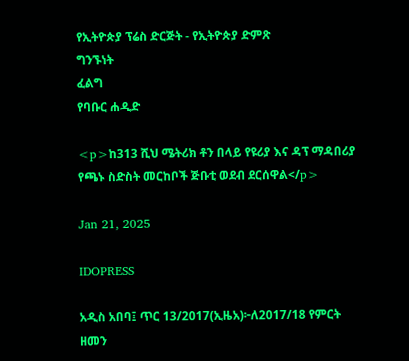የኢትዮጵያ ፕሬስ ድርጅት - የኢትዮጵያ ድምጽ
ግንኙነት
ፈልግ
የባቡር ሐዲድ

<p>ከ313 ሺህ ሜትሪክ ቶን በላይ የዩሪያ እና ዳፕ ማዳበሪያ የጫኑ ስድስት መርከቦች ጅቡቲ ወደብ ደርሰዋል</p>

Jan 21, 2025

IDOPRESS

አዲስ አበባ፤ ጥር 13/2017(ኢዜአ)፦ለ2017/18 የምርት ዘመን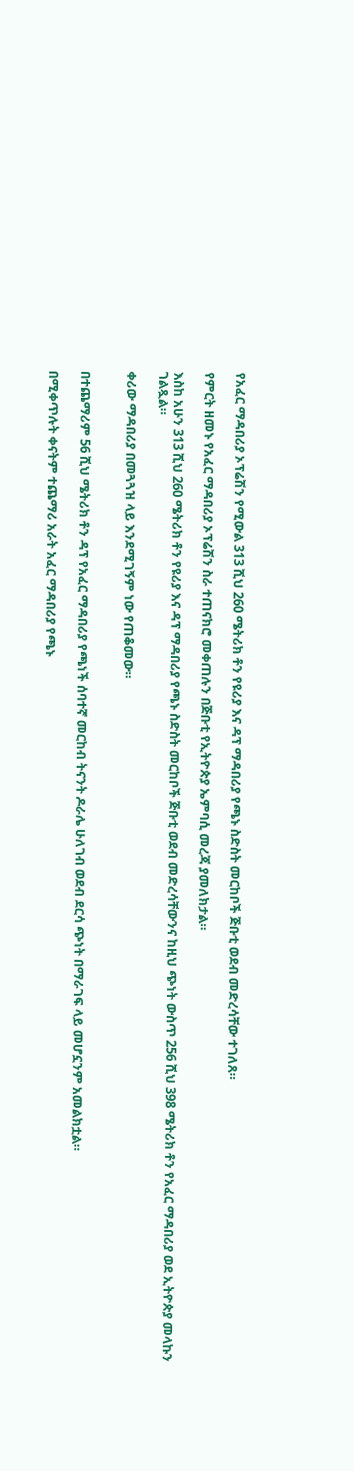የአፈር ማዳበሪያ ኦፕሬሽን የሚውል 313 ሺህ 260 ሜትሪክ ቶን የዩሪያ እና ዳፕ ማዳበሪያ የጫኑ ስድስት መርከቦች ጅቡቲ ወደብ መድረሳቸው ተገለጸ።

የምርት ዘመኑ የአፈር ማዳበሪያ ኦፕሬሽን ስራ ተጠናክሮ መቀጠሉን በጅቡቲ የኢትዮጵያ ኤምባሲ መረጃ ያመለክታል።

እስከ አሁን 313 ሺህ 260 ሜትሪክ ቶን የዩሪያ እና ዳፕ ማዳበሪያ የጫኑ ስድስት መርከቦች ጅቡቲ ወደብ መድረሳቸውንና ከዚህ ጭነት ውስጥ 256 ሺህ 398 ሜትሪክ ቶን የአፈር ማዳበሪያ ወደ ኢትዮጵያ መላኩን ገልጿል።

ቀሪው ማዳበሪያ በመጓጓዝ ላይ እንደሚገኝም ነው የጠቆመው።


በተጨማሪም 56 ሺህ ሜትሪክ ቶን ዳፕ የአፈር ማዳበሪያ የጫነች ሰባተኛ መርከብ ትናንት ዶራሌ ሁለገብ ወደብ ደርሳ ጭነት በማራገፍ ላይ መሆኗንም አመልክቷል።

በሚቀጥሉት ቀናትም ተጨማሪ አራት አፈር ማዳበሪያ የጫኑ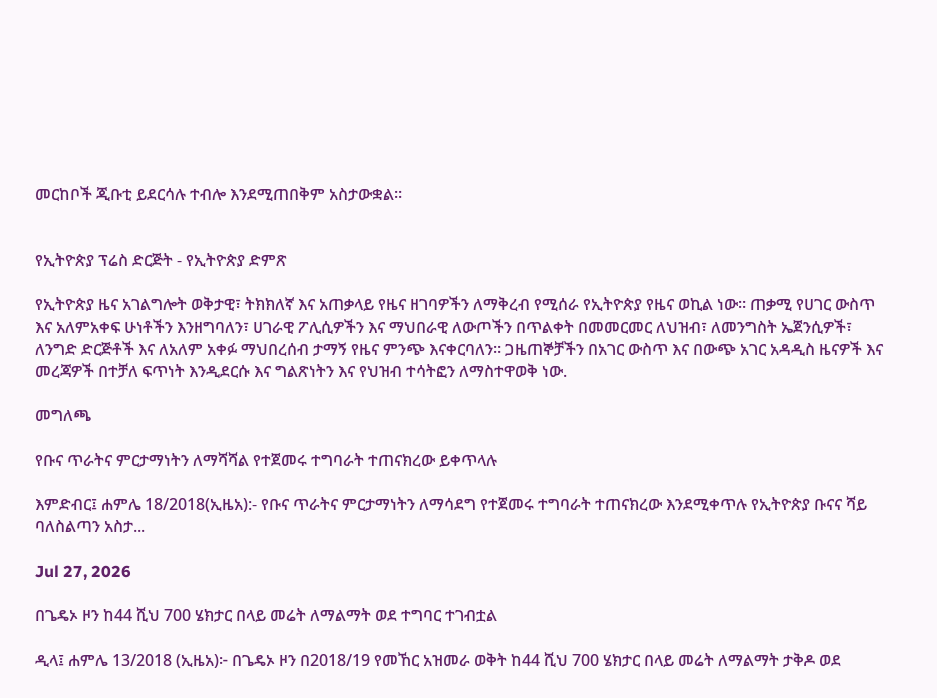መርከቦች ጂቡቲ ይደርሳሉ ተብሎ እንደሚጠበቅም አስታውቋል።


የኢትዮጵያ ፕሬስ ድርጅት - የኢትዮጵያ ድምጽ

የኢትዮጵያ ዜና አገልግሎት ወቅታዊ፣ ትክክለኛ እና አጠቃላይ የዜና ዘገባዎችን ለማቅረብ የሚሰራ የኢትዮጵያ የዜና ወኪል ነው። ጠቃሚ የሀገር ውስጥ እና አለምአቀፍ ሁነቶችን እንዘግባለን፣ ሀገራዊ ፖሊሲዎችን እና ማህበራዊ ለውጦችን በጥልቀት በመመርመር ለህዝብ፣ ለመንግስት ኤጀንሲዎች፣ ለንግድ ድርጅቶች እና ለአለም አቀፉ ማህበረሰብ ታማኝ የዜና ምንጭ እናቀርባለን። ጋዜጠኞቻችን በአገር ውስጥ እና በውጭ አገር አዳዲስ ዜናዎች እና መረጃዎች በተቻለ ፍጥነት እንዲደርሱ እና ግልጽነትን እና የህዝብ ተሳትፎን ለማስተዋወቅ ነው.

መግለጫ

የቡና ጥራትና ምርታማነትን ለማሻሻል የተጀመሩ ተግባራት ተጠናክረው ይቀጥላሉ

እምድብር፤ ሐምሌ 18/2018(ኢዜአ):- የቡና ጥራትና ምርታማነትን ለማሳደግ የተጀመሩ ተግባራት ተጠናክረው እንደሚቀጥሉ የኢትዮጵያ ቡናና ሻይ ባለስልጣን አስታ...

Jul 27, 2026

በጌዴኦ ዞን ከ44 ሺህ 700 ሄክታር በላይ መሬት ለማልማት ወደ ተግባር ተገብቷል

ዲላ፤ ሐምሌ 13/2018 (ኢዜአ)፦ በጌዴኦ ዞን በ2018/19 የመኸር አዝመራ ወቅት ከ44 ሺህ 700 ሄክታር በላይ መሬት ለማልማት ታቅዶ ወደ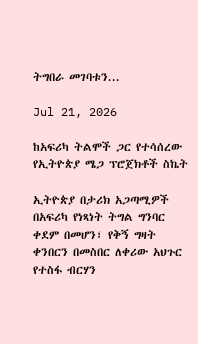ትግበራ መገባቱን...

Jul 21, 2026

ከአፍሪካ ትልሞች ጋር የተሳሰረው የኢትዮጵያ ሜጋ ፕሮጀክቶች ስኬት

ኢትዮጵያ በታሪክ አጋጣሚዎች በአፍሪካ የነጻነት ትግል ግንባር ቀደም በመሆን፣ የቅኝ ግዛት ቀንበርን በመስበር ለቀሪው አህጉር የተስፋ ብርሃን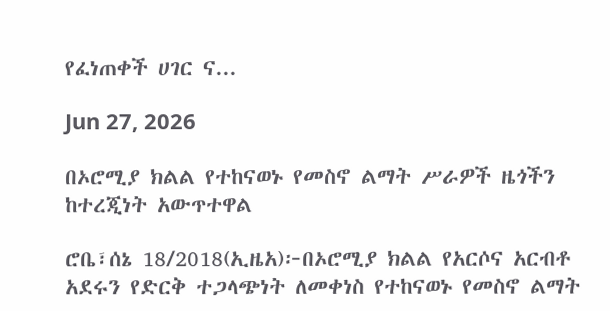የፈነጠቀች ሀገር ና...

Jun 27, 2026

በኦሮሚያ ክልል የተከናወኑ የመስኖ ልማት ሥራዎች ዜጎችን ከተረጂነት አውጥተዋል

ሮቤ፣ሰኔ 18/2018(ኢዜአ)፦በኦሮሚያ ክልል የአርሶና አርብቶ አደሩን የድርቅ ተጋላጭነት ለመቀነስ የተከናወኑ የመስኖ ልማት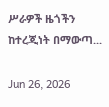ሥራዎች ዜጎችን ከተረጂነት በማውጣ...

Jun 26, 2026